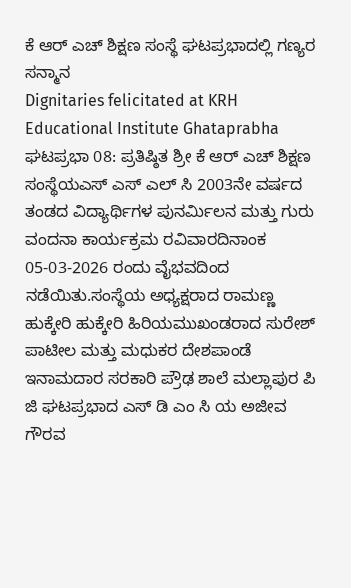ಕೆ ಆರ್ ಎಚ್ ಶಿಕ್ಷಣ ಸಂಸ್ಥೆ ಘಟಪ್ರಭಾದಲ್ಲಿ ಗಣ್ಯರ ಸನ್ಮಾನ
Dignitaries felicitated at KRH Educational Institute Ghataprabha
ಘಟಪ್ರಭಾ 08: ಪ್ರತಿಷ್ಠಿತ ಶ್ರೀ ಕೆ ಆರ್ ಎಚ್ ಶಿಕ್ಷಣ ಸಂಸ್ಥೆಯಎಸ್ ಎಸ್ ಎಲ್ ಸಿ 2003ನೇ ವರ್ಷದ ತಂಡದ ವಿದ್ಯಾರ್ಥಿಗಳ ಪುನರ್ಮಿಲನ ಮತ್ತು ಗುರು ವಂದನಾ ಕಾರ್ಯಕ್ರಮ ರವಿವಾರದಿನಾಂಕ 05-03-2026 ರಂದು ವೈಭವದಿಂದ ನಡೆಯಿತು.ಸಂಸ್ಥೆಯ ಅಧ್ಯಕ್ಷರಾದ ರಾಮಣ್ಣ ಹುಕ್ಕೇರಿ ಹುಕ್ಕೇರಿ ಹಿರಿಯಮುಖಂಡರಾದ ಸುರೇಶ್ ಪಾಟೀಲ ಮತ್ತು ಮಧುಕರ ದೇಶಪಾಂಡೆ ಇನಾಮದಾರ ಸರಕಾರಿ ಪ್ರೌಢ ಶಾಲೆ ಮಲ್ಲಾಪುರ ಪಿ ಜಿ ಘಟಪ್ರಭಾದ ಎಸ್ ಡಿ ಎಂ ಸಿ ಯ ಅಜೀವ ಗೌರವ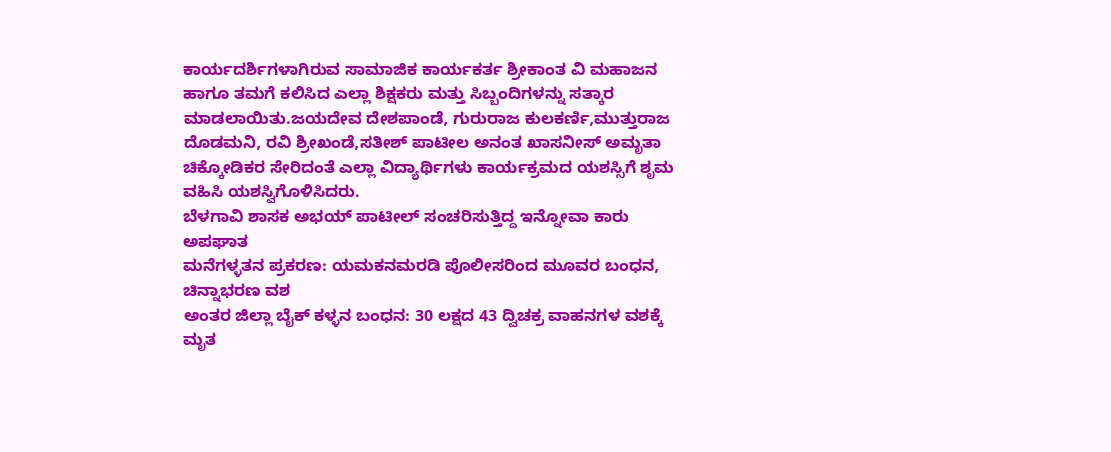ಕಾರ್ಯದರ್ಶಿಗಳಾಗಿರುವ ಸಾಮಾಜಿಕ ಕಾರ್ಯಕರ್ತ ಶ್ರೀಕಾಂತ ವಿ ಮಹಾಜನ ಹಾಗೂ ತಮಗೆ ಕಲಿಸಿದ ಎಲ್ಲಾ ಶಿಕ್ಷಕರು ಮತ್ತು ಸಿಬ್ಬಂದಿಗಳನ್ನು ಸತ್ಕಾರ ಮಾಡಲಾಯಿತು.ಜಯದೇವ ದೇಶಪಾಂಡೆ, ಗುರುರಾಜ ಕುಲಕರ್ಣಿ,ಮುತ್ತುರಾಜ ದೊಡಮನಿ, ರವಿ ಶ್ರೀಖಂಡೆ,ಸತೀಶ್ ಪಾಟೀಲ ಅನಂತ ಖಾಸನೀಸ್ ಅಮೃತಾ ಚಿಕ್ಕೋಡಿಕರ ಸೇರಿದಂತೆ ಎಲ್ಲಾ ವಿದ್ಯಾರ್ಥಿಗಳು ಕಾರ್ಯಕ್ರಮದ ಯಶಸ್ಸಿಗೆ ಶೃಮ ವಹಿಸಿ ಯಶಸ್ವಿಗೊಳಿಸಿದರು.
ಬೆಳಗಾವಿ ಶಾಸಕ ಅಭಯ್ ಪಾಟೀಲ್ ಸಂಚರಿಸುತ್ತಿದ್ದ ಇನ್ನೋವಾ ಕಾರು ಅಪಘಾತ
ಮನೆಗಳ್ಳತನ ಪ್ರಕರಣ: ಯಮಕನಮರಡಿ ಪೊಲೀಸರಿಂದ ಮೂವರ ಬಂಧನ, ಚಿನ್ನಾಭರಣ ವಶ
ಅಂತರ ಜಿಲ್ಲಾ ಬೈಕ್ ಕಳ್ಳನ ಬಂಧನ: 30 ಲಕ್ಷದ 43 ದ್ವಿಚಕ್ರ ವಾಹನಗಳ ವಶಕ್ಕೆ
ಮೃತ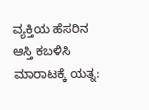ವ್ಯಕ್ತಿಯ ಹೆಸರಿನ ಆಸ್ತಿ ಕಬಳಿಸಿ ಮಾರಾಟಕ್ಕೆ ಯತ್ನ: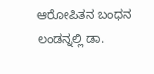ಆರೋಪಿತನ ಬಂಧನ
ಲಂಡನ್ನಲ್ಲಿ ಡಾ.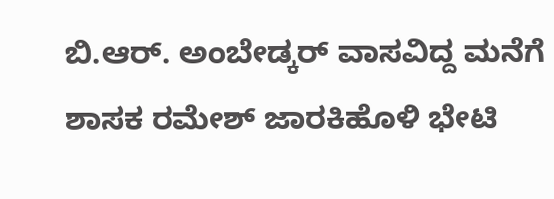ಬಿ.ಆರ್. ಅಂಬೇಡ್ಕರ್ ವಾಸವಿದ್ದ ಮನೆಗೆ ಶಾಸಕ ರಮೇಶ್ ಜಾರಕಿಹೊಳಿ ಭೇಟಿ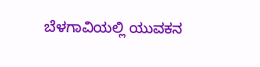ಬೆಳಗಾವಿಯಲ್ಲಿ ಯುವಕನ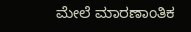ಮೇಲೆ ಮಾರಣಾಂತಿಕ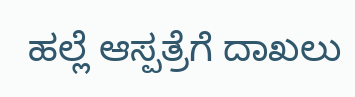ಹಲ್ಲೆ ಆಸ್ಪತ್ರೆಗೆ ದಾಖಲು